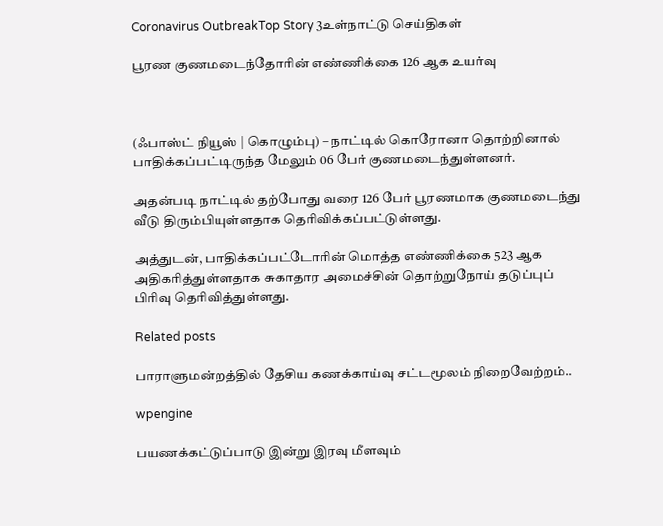Coronavirus OutbreakTop Story 3உள்நாட்டு செய்திகள்

பூரண குணமடைந்தோரின் எண்ணிக்கை 126 ஆக உயர்வு



(ஃபாஸ்ட் நியூஸ் | கொழும்பு) – நாட்டில் கொரோனா தொற்றினால் பாதிக்கப்பட்டிருந்த மேலும் 06 பேர் குணமடைந்துள்ளனர்.

அதன்படி நாட்டில் தற்போது வரை 126 பேர் பூரணமாக குணமடைந்து வீடு திரும்பியுள்ளதாக தெரிவிக்கப்பட்டுள்ளது.

அத்துடன், பாதிக்கப்பட்டோரின் மொத்த எண்ணிக்கை 523 ஆக அதிகரித்துள்ளதாக சுகாதார அமைச்சின் தொற்றுநோய் தடுப்புப் பிரிவு தெரிவித்துள்ளது.

Related posts

பாராளுமன்றத்தில் தேசிய கணக்காய்வு சட்டமூலம் நிறைவேற்றம்..

wpengine

பயணக்கட்டுப்பாடு இன்று இரவு மீளவும்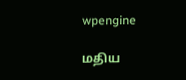wpengine

மதிய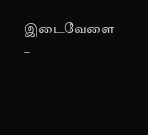இடைவேளை –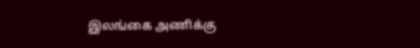இலங்கை அணிக்கு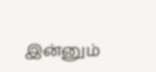இன்னும்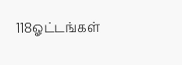118ஓட்டங்கள்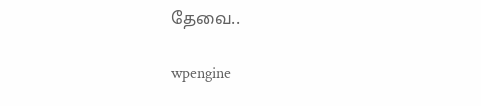தேவை..

wpengine